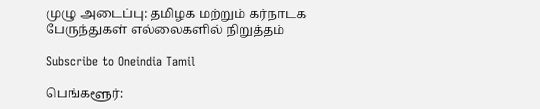முழு அடைப்பு: தமிழக மற்றும் கர்நாடக பேருந்துகள் எல்லைகளில் நிறுத்தம்

Subscribe to Oneindia Tamil

பெங்களூர்: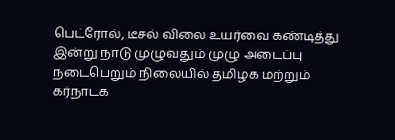பெட்ரோல், டீசல் விலை உயர்வை கண்டித்து இன்று நாடு முழுவதும் முழு அடைப்பு நடைபெறும் நிலையில் தமிழக மற்றும் கர்நாடக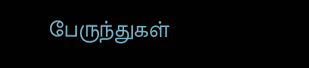பேருந்துகள்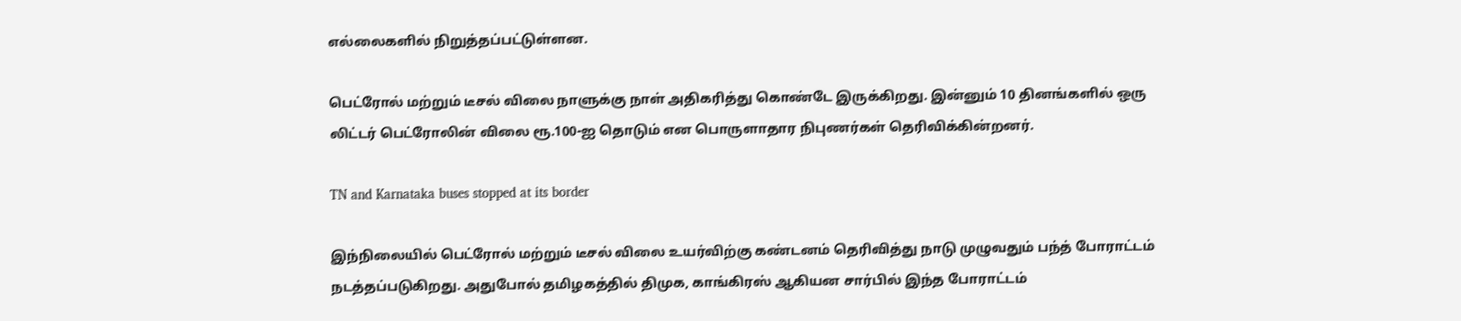எல்லைகளில் நிறுத்தப்பட்டுள்ளன.

பெட்ரோல் மற்றும் டீசல் விலை நாளுக்கு நாள் அதிகரித்து கொண்டே இருக்கிறது. இன்னும் 10 தினங்களில் ஒரு லிட்டர் பெட்ரோலின் விலை ரூ.100-ஐ தொடும் என பொருளாதார நிபுணர்கள் தெரிவிக்கின்றனர்.

TN and Karnataka buses stopped at its border

இந்நிலையில் பெட்ரோல் மற்றும் டீசல் விலை உயர்விற்கு கண்டனம் தெரிவித்து நாடு முழுவதும் பந்த் போராட்டம் நடத்தப்படுகிறது. அதுபோல் தமிழகத்தில் திமுக, காங்கிரஸ் ஆகியன சார்பில் இந்த போராட்டம்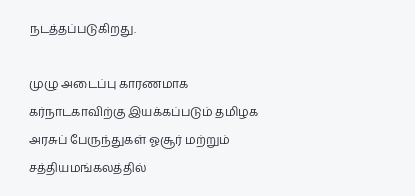நடத்தப்படுகிறது.

முழு அடைப்பு காரணமாக கர்நாடகாவிற்கு இயக்கப்படும் தமிழக அரசுப் பேருந்துகள் ஓசூர் மற்றும் சத்தியமங்கலத்தில்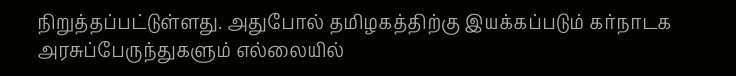நிறுத்தப்பட்டுள்ளது. அதுபோல் தமிழகத்திற்கு இயக்கப்படும் கர்நாடக அரசுப்பேருந்துகளும் எல்லையில்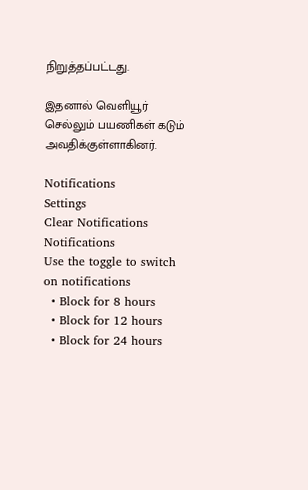நிறுத்தப்பட்டது.

இதனால் வெளியூர் செல்லும் பயணிகள் கடும் அவதிக்குள்ளாகினர்.

Notifications
Settings
Clear Notifications
Notifications
Use the toggle to switch on notifications
  • Block for 8 hours
  • Block for 12 hours
  • Block for 24 hours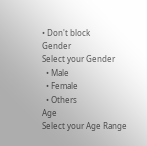• Don't block
Gender
Select your Gender
  • Male
  • Female
  • Others
Age
Select your Age Range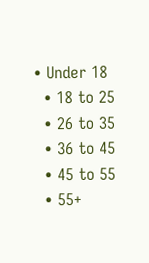• Under 18
  • 18 to 25
  • 26 to 35
  • 36 to 45
  • 45 to 55
  • 55+